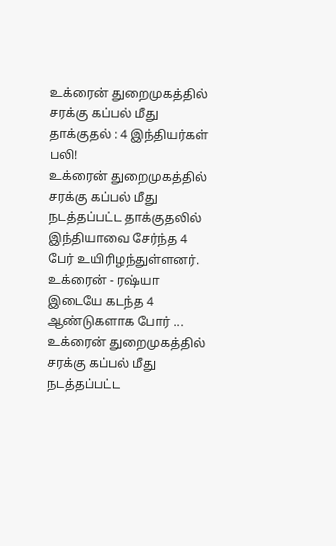உக்ரைன் துறைமுகத்தில் சரக்கு கப்பல் மீது தாக்குதல் : 4 இந்தியர்கள் பலி!
உக்ரைன் துறைமுகத்தில் சரக்கு கப்பல் மீது நடத்தப்பட்ட தாக்குதலில் இந்தியாவை சேர்ந்த 4 பேர் உயிரிழந்துள்ளனர். உக்ரைன் - ரஷ்யா இடையே கடந்த 4 ஆண்டுகளாக போர் ...
உக்ரைன் துறைமுகத்தில் சரக்கு கப்பல் மீது நடத்தப்பட்ட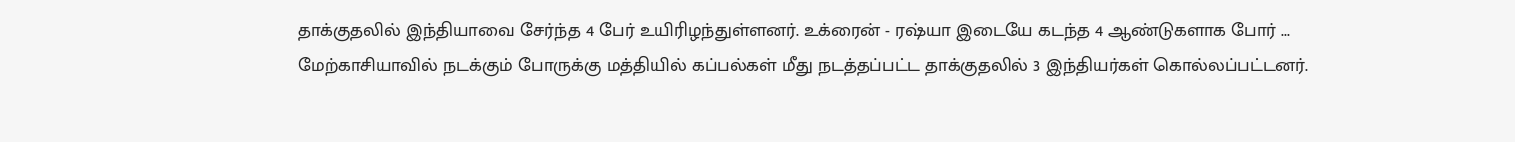தாக்குதலில் இந்தியாவை சேர்ந்த 4 பேர் உயிரிழந்துள்ளனர். உக்ரைன் - ரஷ்யா இடையே கடந்த 4 ஆண்டுகளாக போர் ...
மேற்காசியாவில் நடக்கும் போருக்கு மத்தியில் கப்பல்கள் மீது நடத்தப்பட்ட தாக்குதலில் 3 இந்தியர்கள் கொல்லப்பட்டனர்.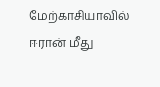மேற்காசியாவில் ஈரான் மீது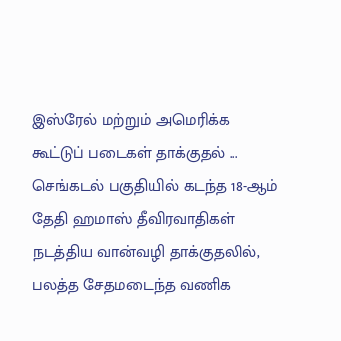இஸ்ரேல் மற்றும் அமெரிக்க கூட்டுப் படைகள் தாக்குதல் ...
செங்கடல் பகுதியில் கடந்த 18-ஆம் தேதி ஹமாஸ் தீவிரவாதிகள் நடத்திய வான்வழி தாக்குதலில், பலத்த சேதமடைந்த வணிக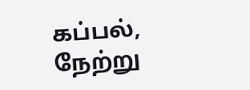கப்பல், நேற்று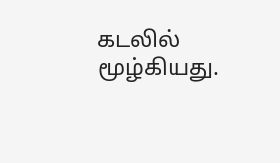கடலில் மூழ்கியது.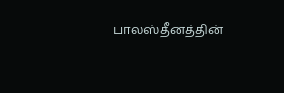பாலஸ்தீனத்தின்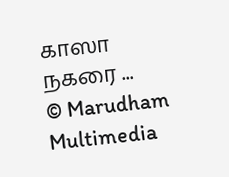காஸா நகரை ...
© Marudham Multimedia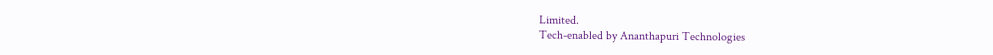Limited.
Tech-enabled by Ananthapuri Technologies